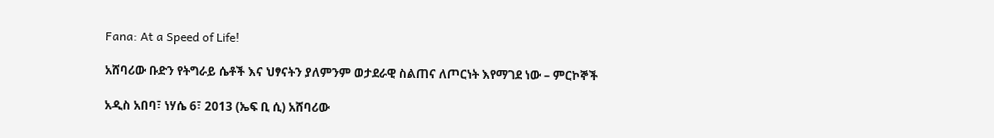Fana: At a Speed of Life!

አሸባሪው ቡድን የትግራይ ሴቶች እና ህፃናትን ያለምንም ወታደራዊ ስልጠና ለጦርነት እየማገደ ነው – ምርኮኞች

አዲስ አበባ፣ ነሃሴ 6፣ 2013 (ኤፍ ቢ ሲ) አሸባሪው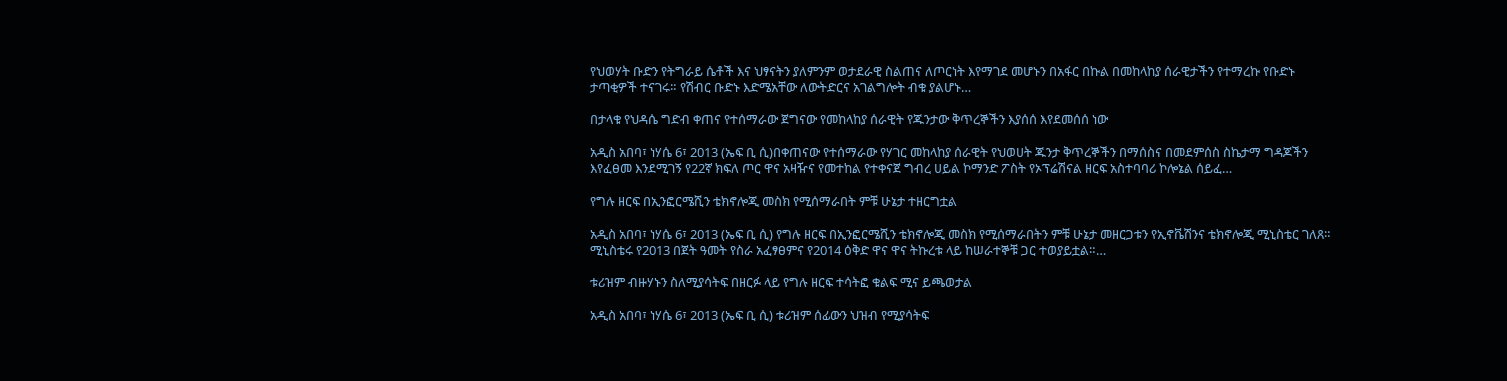የህወሃት ቡድን የትግራይ ሴቶች እና ህፃናትን ያለምንም ወታደራዊ ስልጠና ለጦርነት እየማገደ መሆኑን በአፋር በኩል በመከላከያ ሰራዊታችን የተማረኩ የቡድኑ ታጣቂዎች ተናገሩ። የሽብር ቡድኑ እድሜአቸው ለውትድርና አገልግሎት ብቁ ያልሆኑ…

በታላቁ የህዳሴ ግድብ ቀጠና የተሰማራው ጀግናው የመከላከያ ሰራዊት የጁንታው ቅጥረኞችን እያሰሰ እየደመሰሰ ነው

አዲስ አበባ፣ ነሃሴ 6፣ 2013 (ኤፍ ቢ ሲ)በቀጠናው የተሰማራው የሃገር መከላከያ ሰራዊት የህወሀት ጁንታ ቅጥረኞችን በማሰስና በመደምሰስ ስኬታማ ግዳጆችን እየፈፀመ እንደሚገኝ የ22ኛ ክፍለ ጦር ዋና አዛዥና የመተከል የተቀናጀ ግብረ ሀይል ኮማንድ ፖስት የኦፕሬሽናል ዘርፍ አስተባባሪ ኮሎኔል ሰይፈ…

የግሉ ዘርፍ በኢንፎርሜሺን ቴክኖሎጂ መስክ የሚሰማራበት ምቹ ሁኔታ ተዘርግቷል

አዲስ አበባ፣ ነሃሴ 6፣ 2013 (ኤፍ ቢ ሲ) የግሉ ዘርፍ በኢንፎርሜሺን ቴክኖሎጂ መስክ የሚሰማራበትን ምቹ ሁኔታ መዘርጋቱን የኢኖቬሽንና ቴክኖሎጂ ሚኒስቴር ገለጸ። ሚኒስቴሩ የ2013 በጀት ዓመት የስራ አፈፃፀምና የ2014 ዕቅድ ዋና ዋና ትኩረቱ ላይ ከሠራተኞቹ ጋር ተወያይቷል።…

ቱሪዝም ብዙሃኑን ስለሚያሳትፍ በዘርፉ ላይ የግሉ ዘርፍ ተሳትፎ ቁልፍ ሚና ይጫወታል

አዲስ አበባ፣ ነሃሴ 6፣ 2013 (ኤፍ ቢ ሲ) ቱሪዝም ሰፊውን ህዝብ የሚያሳትፍ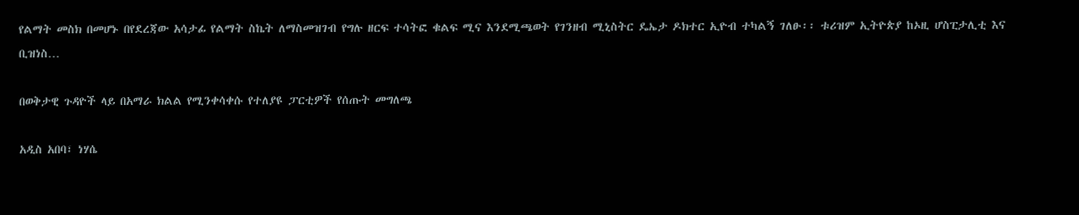የልማት መስክ በመሆኑ በየደረጃው አሳታፊ የልማት ስኬት ለማስመዝገብ የግሉ ዘርፍ ተሳትፎ ቁልፍ ሚና እንደሚጫወት የገንዘብ ሚኒስትር ዴኤታ ዶክተር ኢዮብ ተካልኝ ገለፁ፡፡ ቱሪዝም ኢትዮጵያ ከኦዚ ሆስፒታሊቲ እና ቢዝነስ…

በወቅታዊ ጉዳዮች ላይ በአማራ ክልል የሚንቀሳቀሱ የተለያዩ ፓርቲዎች የሰጡት መግለጫ

አዲስ አበባ፣ ነሃሴ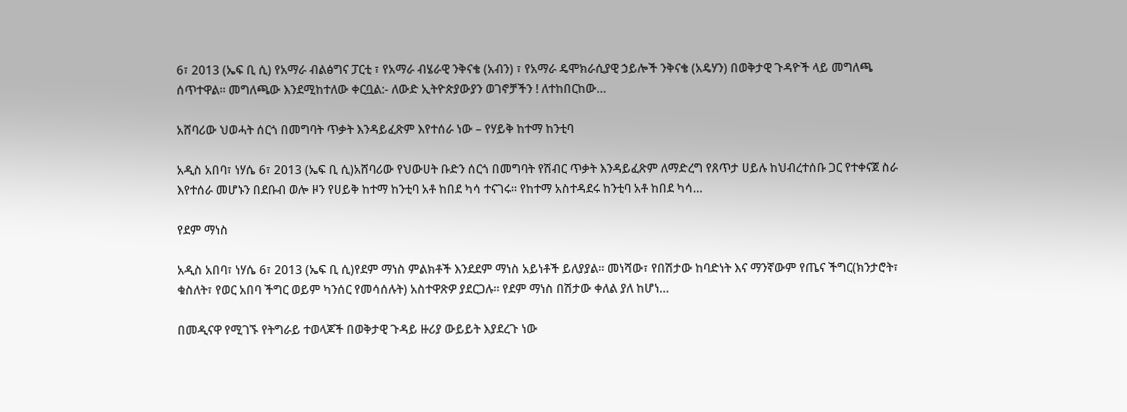6፣ 2013 (ኤፍ ቢ ሲ) የአማራ ብልፅግና ፓርቲ ፣ የአማራ ብሄራዊ ንቅናቄ (አብን) ፣ የአማራ ዴሞክራሲያዊ ኃይሎች ንቅናቄ (አዴሃን) በወቅታዊ ጉዳዮች ላይ መግለጫ ሰጥተዋል፡፡ መግለጫው እንደሚከተለው ቀርቧል:- ለውድ ኢትዮጵያውያን ወገኖቻችን ! ለተከበርከው…

አሸባሪው ህወሓት ሰርጎ በመግባት ጥቃት እንዳይፈጽም እየተሰራ ነው – የሃይቅ ከተማ ከንቲባ

አዲስ አበባ፣ ነሃሴ 6፣ 2013 (ኤፍ ቢ ሲ)አሸባሪው የህውሀት ቡድን ሰርጎ በመግባት የሽብር ጥቃት እንዳይፈጽም ለማድረግ የጸጥታ ሀይሉ ከህብረተሰቡ ጋር የተቀናጀ ስራ እየተሰራ መሆኑን በደቡብ ወሎ ዞን የሀይቅ ከተማ ከንቲባ አቶ ከበደ ካሳ ተናገሩ። የከተማ አስተዳደሩ ከንቲባ አቶ ከበደ ካሳ…

የደም ማነስ

አዲስ አበባ፣ ነሃሴ 6፣ 2013 (ኤፍ ቢ ሲ)የደም ማነስ ምልክቶች እንደደም ማነስ አይነቶች ይለያያል፡፡ መነሻው፣ የበሽታው ከባድነት እና ማንኛውም የጤና ችግር(ክንታሮት፣ ቁስለት፣ የወር አበባ ችግር ወይም ካንሰር የመሳሰሉት) አስተዋጽዎ ያደርጋሉ። የደም ማነስ በሽታው ቀለል ያለ ከሆነ…

በመዲናዋ የሚገኙ የትግራይ ተወላጆች በወቅታዊ ጉዳይ ዙሪያ ውይይት እያደረጉ ነው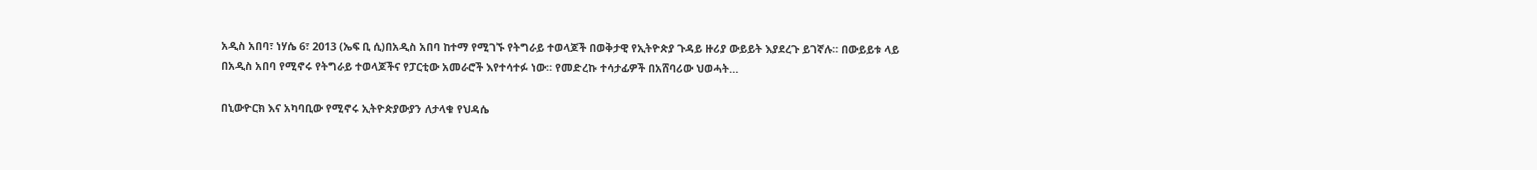አዲስ አበባ፣ ነሃሴ 6፣ 2013 (ኤፍ ቢ ሲ)በአዲስ አበባ ከተማ የሚገኙ የትግራይ ተወላጆች በወቅታዊ የኢትዮጵያ ጉዳይ ዙሪያ ውይይት እያደረጉ ይገኛሉ። በውይይቱ ላይ በአዲስ አበባ የሚኖሩ የትግራይ ተወላጆችና የፓርቲው አመራሮች እየተሳተፉ ነው። የመድረኩ ተሳታፊዎች በአሸባሪው ህወሓት…

በኒውዮርክ እና አካባቢው የሚኖሩ ኢትዮጵያውያን ለታላቁ የህዳሴ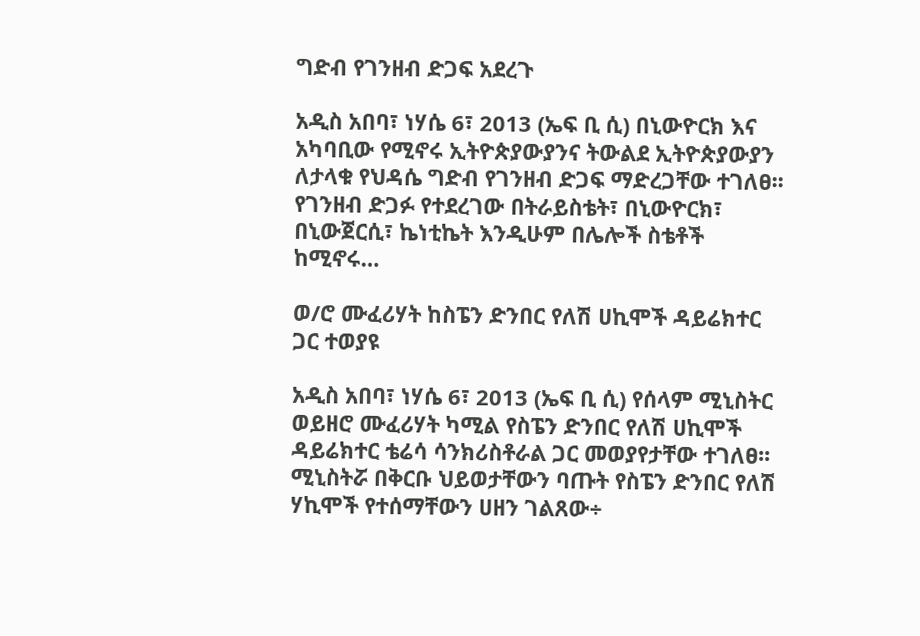ግድብ የገንዘብ ድጋፍ አደረጉ

አዲስ አበባ፣ ነሃሴ 6፣ 2013 (ኤፍ ቢ ሲ) በኒውዮርክ እና አካባቢው የሚኖሩ ኢትዮጵያውያንና ትውልደ ኢትዮጵያውያን ለታላቁ የህዳሴ ግድብ የገንዘብ ድጋፍ ማድረጋቸው ተገለፀ፡፡ የገንዘብ ድጋፉ የተደረገው በትራይስቴት፣ በኒውዮርክ፣ በኒውጀርሲ፣ ኬነቲኬት እንዲሁም በሌሎች ስቴቶች ከሚኖሩ…

ወ/ሮ ሙፈሪሃት ከስፔን ድንበር የለሽ ሀኪሞች ዳይሬክተር ጋር ተወያዩ

አዲስ አበባ፣ ነሃሴ 6፣ 2013 (ኤፍ ቢ ሲ) የሰላም ሚኒስትር ወይዘሮ ሙፈሪሃት ካሚል የስፔን ድንበር የለሽ ሀኪሞች ዳይሬክተር ቴሬሳ ሳንክሪስቶራል ጋር መወያየታቸው ተገለፀ፡፡ ሚኒስትሯ በቅርቡ ህይወታቸውን ባጡት የስፔን ድንበር የለሽ ሃኪሞች የተሰማቸውን ሀዘን ገልጸው÷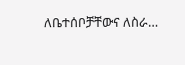ለቤተሰቦቻቸውና ለስራ…